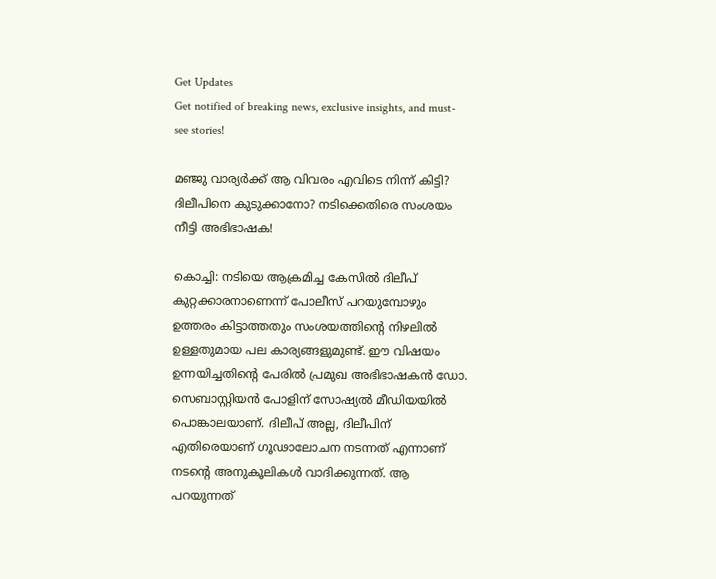Get Updates
Get notified of breaking news, exclusive insights, and must-see stories!

മഞ്ജു വാര്യർക്ക് ആ വിവരം എവിടെ നിന്ന് കിട്ടി? ദിലീപിനെ കുടുക്കാനോ? നടിക്കെതിരെ സംശയം നീട്ടി അഭിഭാഷക!

കൊച്ചി: നടിയെ ആക്രമിച്ച കേസില്‍ ദിലീപ് കുറ്റക്കാരനാണെന്ന് പോലീസ് പറയുമ്പോഴും ഉത്തരം കിട്ടാത്തതും സംശയത്തിന്റെ നിഴലില്‍ ഉള്ളതുമായ പല കാര്യങ്ങളുമുണ്ട്. ഈ വിഷയം ഉന്നയിച്ചതിന്റെ പേരില്‍ പ്രമുഖ അഭിഭാഷകന്‍ ഡോ. സെബാസ്റ്റിയന്‍ പോളിന് സോഷ്യല്‍ മീഡിയയില്‍ പൊങ്കാലയാണ്. ദിലീപ് അല്ല, ദിലീപിന് എതിരെയാണ് ഗൂഢാലോചന നടന്നത് എന്നാണ് നടന്റെ അനുകൂലികള്‍ വാദിക്കുന്നത്. ആ പറയുന്നത്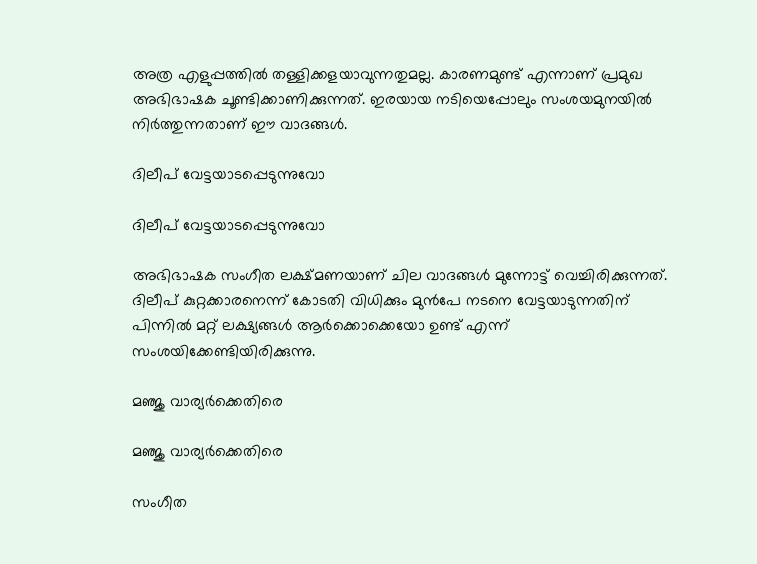അത്ര എളുപ്പത്തില്‍ തള്ളിക്കളയാവുന്നതുമല്ല. കാരണമുണ്ട് എന്നാണ് പ്രമുഖ അഭിഭാഷക ചൂണ്ടിക്കാണിക്കുന്നത്. ഇരയായ നടിയെപ്പോലും സംശയമുനയിൽ നിർത്തുന്നതാണ് ഈ വാദങ്ങൾ.

ദിലീപ് വേട്ടയാടപ്പെടുന്നുവോ

ദിലീപ് വേട്ടയാടപ്പെടുന്നുവോ

അഭിഭാഷക സംഗീത ലക്ഷ്മണയാണ് ചില വാദങ്ങള്‍ മുന്നോട്ട് വെച്ചിരിക്കുന്നത്. ദിലീപ് കുറ്റക്കാരനെന്ന് കോടതി വിധിക്കും മുന്‍പേ നടനെ വേട്ടയാടുന്നതിന് പിന്നില്‍ മറ്റ് ലക്ഷ്യങ്ങള്‍ ആര്‍ക്കൊക്കെയോ ഉണ്ട് എന്ന് സംശയിക്കേണ്ടിയിരിക്കുന്നു.

മഞ്ജു വാര്യർക്കെതിരെ

മഞ്ജു വാര്യർക്കെതിരെ

സംഗീത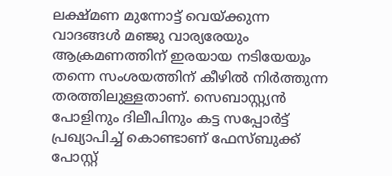ലക്ഷ്മണ മുന്നോട്ട് വെയ്ക്കുന്ന വാദങ്ങള്‍ മഞ്ജു വാര്യരേയും ആക്രമണത്തിന് ഇരയായ നടിയേയും തന്നെ സംശയത്തിന് കീഴില്‍ നിര്‍ത്തുന്ന തരത്തിലുള്ളതാണ്. സെബാസ്റ്റ്യൻ പോളിനും ദിലീപിനും കട്ട സപ്പോർട്ട് പ്രഖ്യാപിച്ച് കൊണ്ടാണ് ഫേസ്ബുക്ക് പോസ്റ്റ്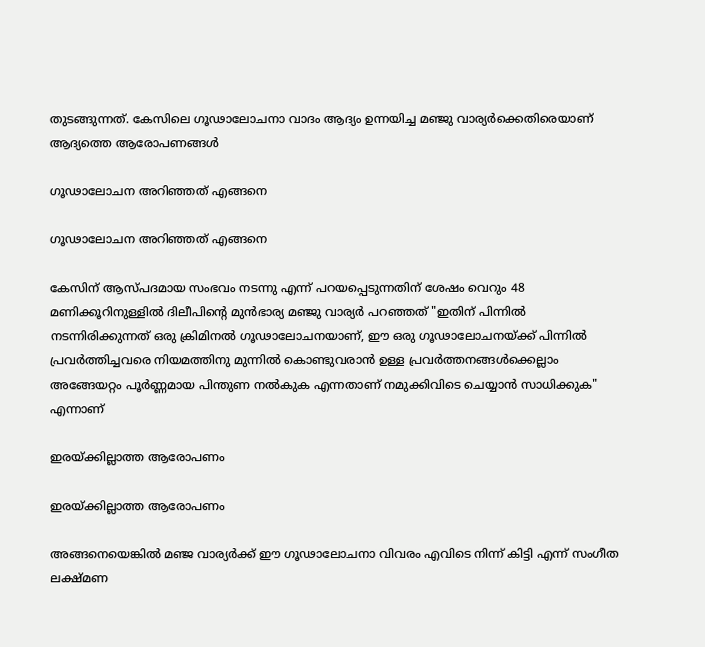തുടങ്ങുന്നത്. കേസിലെ ഗൂഢാലോചനാ വാദം ആദ്യം ഉന്നയിച്ച മഞ്ജു വാര്യർക്കെതിരെയാണ് ആദ്യത്തെ ആരോപണങ്ങൾ

ഗൂഢാലോചന അറിഞ്ഞത് എങ്ങനെ

ഗൂഢാലോചന അറിഞ്ഞത് എങ്ങനെ

കേസിന് ആസ്പദമായ സംഭവം നടന്നു എന്ന് പറയപ്പെടുന്നതിന് ശേഷം വെറും 48 മണിക്കൂറിനുള്ളിൽ ദിലീപിൻ്റെ മുൻഭാര്യ മഞ്ജു വാര്യർ പറഞ്ഞത് "ഇതിന് പിന്നിൽ നടന്നിരിക്കുന്നത് ഒരു ക്രിമിനൽ ഗൂഢാലോചനയാണ്, ഈ ഒരു ഗൂഢാലോചനയ്ക്ക് പിന്നിൽ പ്രവർത്തിച്ചവരെ നിയമത്തിനു മുന്നിൽ കൊണ്ടുവരാൻ ഉള്ള പ്രവർത്തനങ്ങൾക്കെല്ലാം അങ്ങേയറ്റം പൂർണ്ണമായ പിന്തുണ നൽകുക എന്നതാണ് നമുക്കിവിടെ ചെയ്യാൻ സാധിക്കുക" എന്നാണ്

ഇരയ്ക്കില്ലാത്ത ആരോപണം

ഇരയ്ക്കില്ലാത്ത ആരോപണം

അങ്ങനെയെങ്കിൽ മഞ്ജ വാര്യർക്ക് ഈ ഗൂഢാലോചനാ വിവരം എവിടെ നിന്ന് കിട്ടി എന്ന് സംഗീത ലക്ഷ്മണ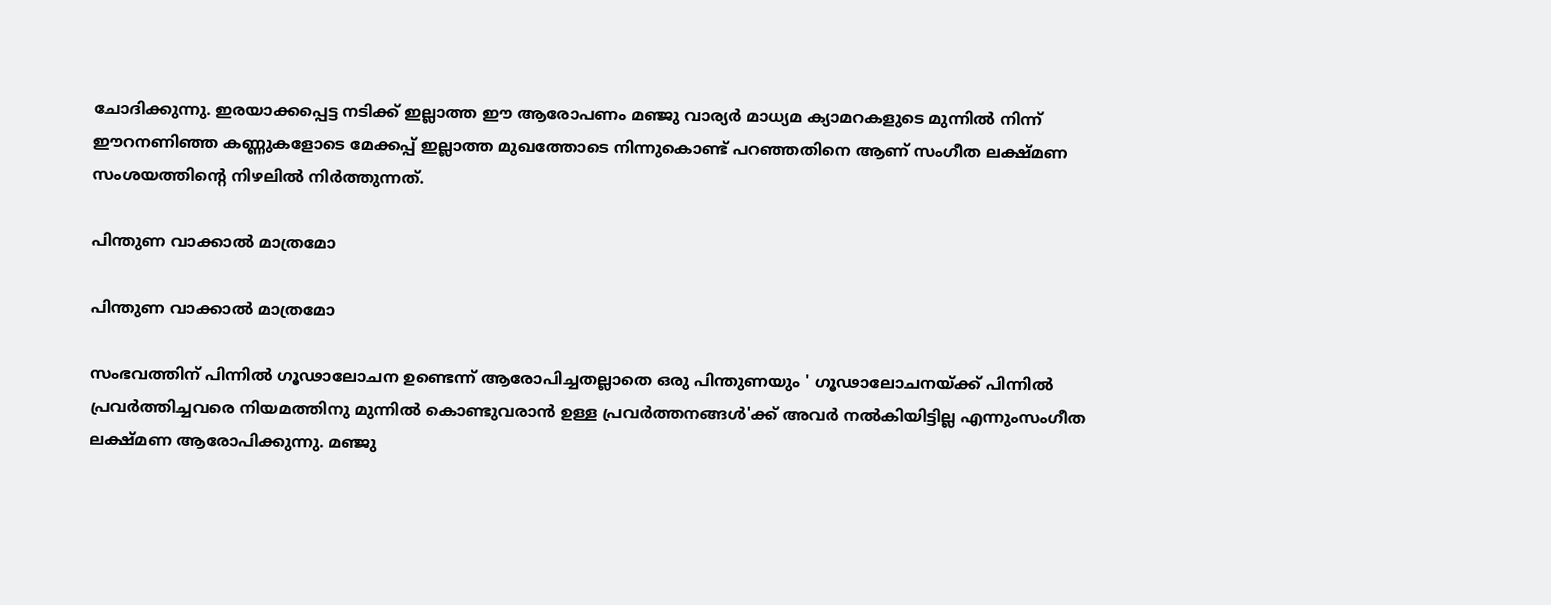ചോദിക്കുന്നു. ഇരയാക്കപ്പെട്ട നടിക്ക് ഇല്ലാത്ത ഈ ആരോപണം മഞ്ജു വാര്യർ മാധ്യമ ക്യാമറകളുടെ മുന്നിൽ നിന്ന് ഈറനണിഞ്ഞ കണ്ണുകളോടെ മേക്കപ്പ് ഇല്ലാത്ത മുഖത്തോടെ നിന്നുകൊണ്ട് പറഞ്ഞതിനെ ആണ് സംഗീത ലക്ഷ്മണ സംശയത്തിന്റെ നിഴലിൽ നിർത്തുന്നത്.

പിന്തുണ വാക്കാൽ മാത്രമോ

പിന്തുണ വാക്കാൽ മാത്രമോ

സംഭവത്തിന് പിന്നിൽ ഗൂഢാലോചന ഉണ്ടെന്ന് ആരോപിച്ചതല്ലാതെ ഒരു പിന്തുണയും ' ഗൂഢാലോചനയ്ക്ക് പിന്നിൽ പ്രവർത്തിച്ചവരെ നിയമത്തിനു മുന്നിൽ കൊണ്ടുവരാൻ ഉള്ള പ്രവർത്തനങ്ങൾ'ക്ക് അവർ നൽകിയിട്ടില്ല എന്നുംസംഗീത ലക്ഷ്മണ ആരോപിക്കുന്നു. മഞ്ജു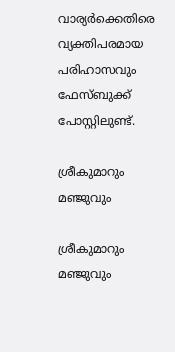വാര്യർക്കെതിരെ വ്യക്തിപരമായ പരിഹാസവും ഫേസ്ബുക്ക് പോസ്റ്റിലുണ്ട്.

ശ്രീകുമാറും മഞ്ജുവും

ശ്രീകുമാറും മഞ്ജുവും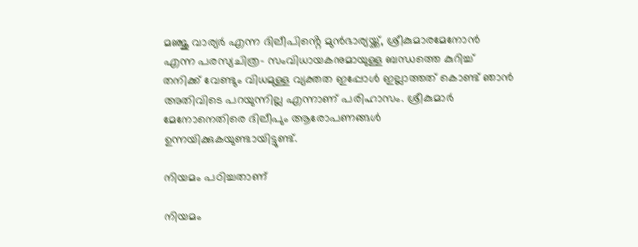മഞ്ജു വാര്യർ എന്ന ദിലീപിൻ്റെ മുൻഭാര്യയ്ക്ക്, ശ്രീകുമാരമേനോൻ എന്ന പരസ്യചിത്ര- സംവിധായകനുമായുള്ള ബന്ധത്തെ കുറിച്ച് തനിക്ക് വേണ്ടും വിധമുള്ള വ്യക്തത ഇപ്പോൾ ഇല്ലാത്തത് കൊണ്ട് ഞാൻ അതിവിടെ പറയുന്നില്ല എന്നാണ് പരിഹാസം. ശ്രീകുമാർ മേനോനെതിരെ ദിലീപും ആരോപണങ്ങൾ ഉന്നയിക്കുകയുണ്ടായിട്ടുണ്ട്.

നിയമം പഠിച്ചതാണ്

നിയമം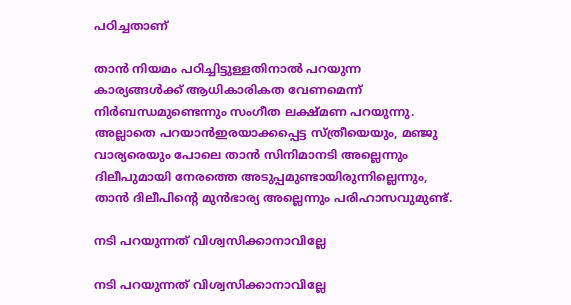പഠിച്ചതാണ്

താൻ നിയമം പഠിച്ചിട്ടുള്ളതിനാൽ പറയുന്ന കാര്യങ്ങൾക്ക് ആധികാരികത വേണമെന്ന് നിർബന്ധമുണ്ടെന്നും സംഗീത ലക്ഷ്മണ പറയുന്നു. അല്ലാതെ പറയാൻഇരയാക്കപ്പെട്ട സ്ത്രീയെയും, മഞ്ജു വാര്യരെയും പോലെ താൻ സിനിമാനടി അല്ലെന്നും ദിലീപുമായി നേരത്തെ അടുപ്പമുണ്ടായിരുന്നില്ലെന്നും, താൻ ദിലീപിന്റെ മുൻഭാര്യ അല്ലെന്നും പരിഹാസവുമുണ്ട്.

നടി പറയുന്നത് വിശ്വസിക്കാനാവില്ലേ

നടി പറയുന്നത് വിശ്വസിക്കാനാവില്ലേ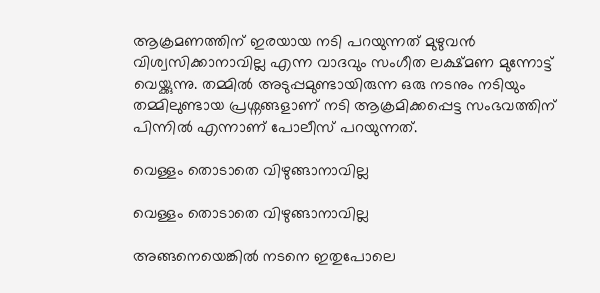ആക്രമണത്തിന് ഇരയായ നടി പറയുന്നത് മുഴുവൻ വിശ്വസിക്കാനാവില്ല എന്ന വാദവും സംഗീത ലക്ഷ്മണ മുന്നോട്ട് വെയ്ക്കുന്നു. തമ്മിൽ അടുപ്പമുണ്ടായിരുന്ന ഒരു നടനും നടിയും തമ്മിലുണ്ടായ പ്രശ്നങ്ങളാണ് നടി ആക്രമിക്കപ്പെട്ട സംഭവത്തിന് പിന്നിൽ എന്നാണ് പോലീസ് പറയുന്നത്.

വെള്ളം തൊടാതെ വിഴുങ്ങാനാവില്ല

വെള്ളം തൊടാതെ വിഴുങ്ങാനാവില്ല

അങ്ങനെയെങ്കിൽ നടനെ ഇതുപോലെ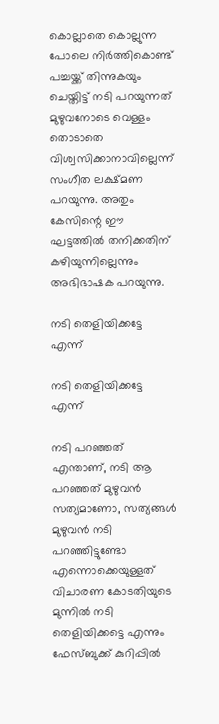കൊല്ലാതെ കൊല്ലുന്ന പോലെ നിർത്തികൊണ്ട് പച്ചയ്ക്ക് തിന്നുകയും ചെയ്തിട്ട് നടി പറയുന്നത് മുഴുവനോടെ വെള്ളം തൊടാതെ വിശ്വസിക്കാനാവില്ലെന്ന് സംഗീത ലക്ഷ്മണ പറയുന്നു. അതും കേസിന്റെ ഈ ഘട്ടത്തിൽ തനിക്കതിന് കഴിയുന്നില്ലെന്നും അഭിഭാഷക പറയുന്നു.

നടി തെളിയിക്കട്ടേ എന്ന്

നടി തെളിയിക്കട്ടേ എന്ന്

നടി പറഞ്ഞത് എന്താണ്, നടി ആ പറഞ്ഞത് മുഴുവൻ സത്യമാണോ, സത്യങ്ങൾ മുഴുവൻ നടി പറഞ്ഞിട്ടുണ്ടോ എന്നൊക്കെയുള്ളത് വിചാരണ കോടതിയുടെ മുന്നിൽ നടി തെളിയിക്കട്ടെ എന്നും ഫേസ്ബുക്ക് കുറിപ്പിൽ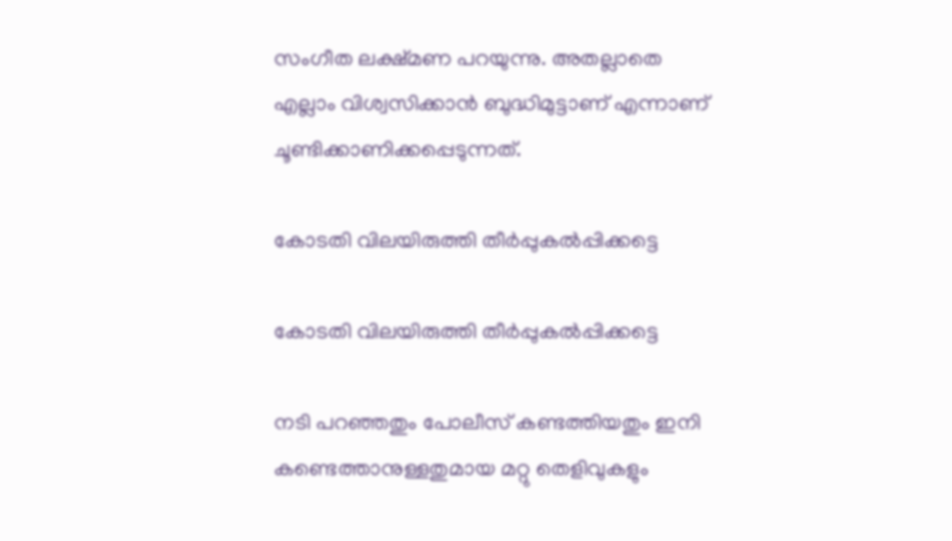സംഗീത ലക്ഷ്മണ പറയുന്നു. അതല്ലാതെ എല്ലാം വിശ്വസിക്കാൻ ബുദ്ധിമുട്ടാണ് എന്നാണ് ചൂണ്ടിക്കാണിക്കപ്പെടുന്നത്.

കോടതി വിലയിരുത്തി തീർപ്പുകൽപ്പിക്കട്ടെ

കോടതി വിലയിരുത്തി തീർപ്പുകൽപ്പിക്കട്ടെ

നടി പറഞ്ഞതും പോലീസ് കണ്ടത്തിയതും ഇനി കണ്ടെത്താനുള്ളതുമായ മറ്റു തെളിവുകളും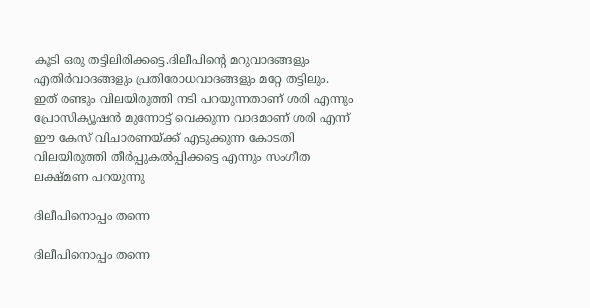കൂടി ഒരു തട്ടിലിരിക്കട്ടെ.ദിലീപിന്റെ മറുവാദങ്ങളും എതിർവാദങ്ങളും പ്രതിരോധവാദങ്ങളും മറ്റേ തട്ടിലും. ഇത് രണ്ടും വിലയിരുത്തി നടി പറയുന്നതാണ് ശരി എന്നും പ്രോസിക്യൂഷൻ മുന്നോട്ട് വെക്കുന്ന വാദമാണ് ശരി എന്ന് ഈ കേസ് വിചാരണയ്ക്ക് എടുക്കുന്ന കോടതി വിലയിരുത്തി തീർപ്പുകൽപ്പിക്കട്ടെ എന്നും സംഗീത ലക്ഷ്മണ പറയുന്നു

ദിലീപിനൊപ്പം തന്നെ

ദിലീപിനൊപ്പം തന്നെ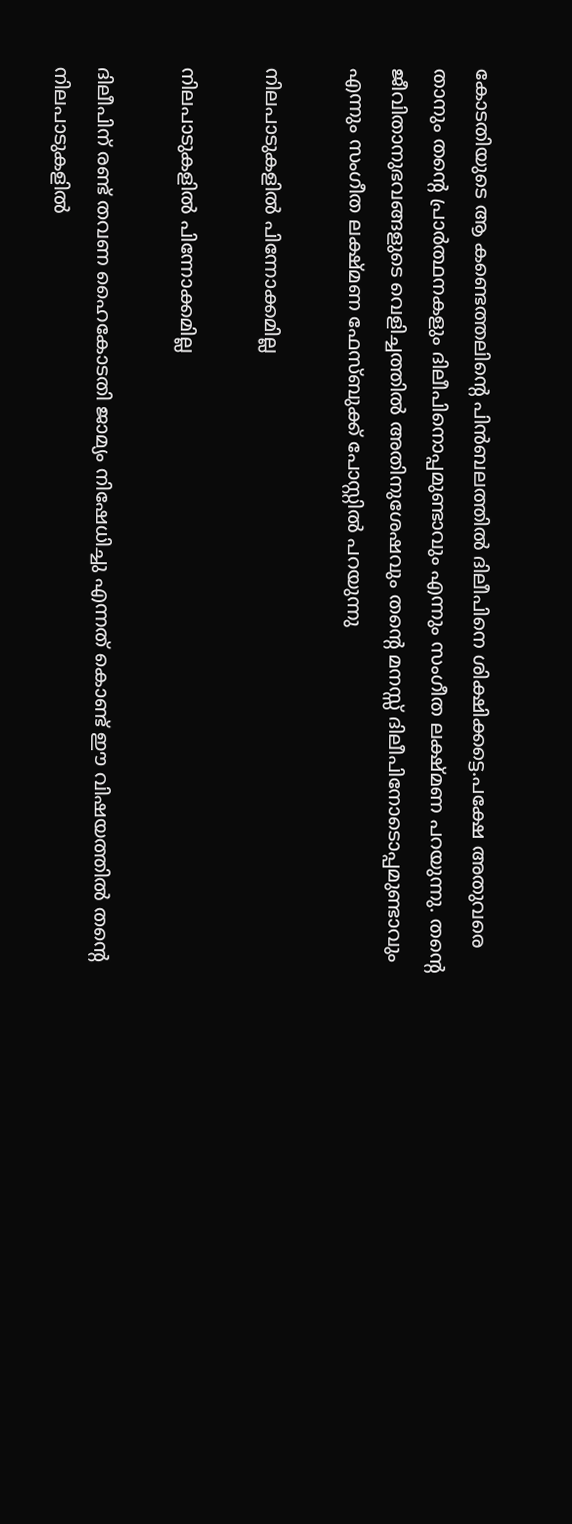കോടതിയുടെ ആ കണ്ടെത്തലിന്റെ പിൻബലത്തിൽ ദിലീപിനെ ശിക്ഷിക്കട്ടെ.പക്ഷേ അതുവരെ താനും തന്റെ പ്രാർത്ഥനകളും ദിലീപിനൊപ്പമുണ്ടാവും എന്നും സംഗീത ലക്ഷ്മണ പറയുന്നു. തൻ്റെ ജീവിതാനുഭവങ്ങളുടെ വെളിച്ചത്തിൽ അതിനുശേഷവും തൻ്റെ മനസ്സ് ദിലീപിനോടൊപ്പമുണ്ടാവും എന്നും സംഗീത ലക്ഷ്മണ ഫേസ്ബുക്ക് പോസ്റ്റിൽ പറയുന്നു

നിലപാടുകളിൽ പിന്നോക്കമില്ല

നിലപാടുകളിൽ പിന്നോക്കമില്ല

ദിലീപിന് രണ്ട് തവണ ഹൈകോടതി ജാമ്യം നിഷേധിച്ചു എന്നത് കൊണ്ട് ഈ വിഷയത്തിൽ തന്റെ നിലപാടുകളിൽ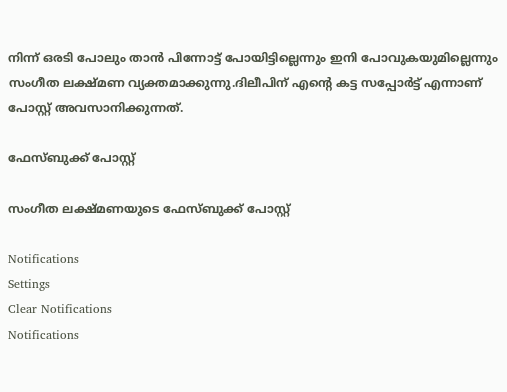നിന്ന് ഒരടി പോലും താൻ പിന്നോട്ട് പോയിട്ടില്ലെന്നും ഇനി പോവുകയുമില്ലെന്നും സംഗീത ലക്ഷ്മണ വ്യക്തമാക്കുന്നു.ദിലീപിന് എന്റെ കട്ട സപ്പോർട്ട് എന്നാണ് പോസ്റ്റ് അവസാനിക്കുന്നത്.

ഫേസ്ബുക്ക് പോസ്റ്റ്

സംഗീത ലക്ഷ്മണയുടെ ഫേസ്ബുക്ക് പോസ്റ്റ്

Notifications
Settings
Clear Notifications
Notifications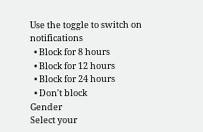Use the toggle to switch on notifications
  • Block for 8 hours
  • Block for 12 hours
  • Block for 24 hours
  • Don't block
Gender
Select your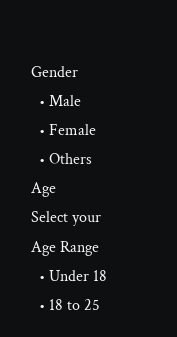Gender
  • Male
  • Female
  • Others
Age
Select your Age Range
  • Under 18
  • 18 to 25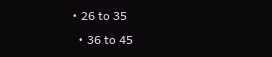• 26 to 35
  • 36 to 45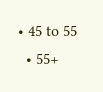• 45 to 55
  • 55+